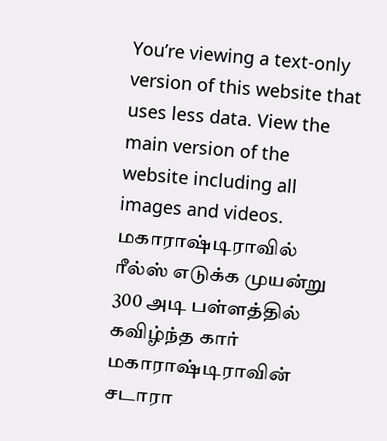You’re viewing a text-only version of this website that uses less data. View the main version of the website including all images and videos.
மகாராஷ்டிராவில் ரீல்ஸ் எடுக்க முயன்று 300 அடி பள்ளத்தில் கவிழ்ந்த கார்
மகாராஷ்டிராவின் சடாரா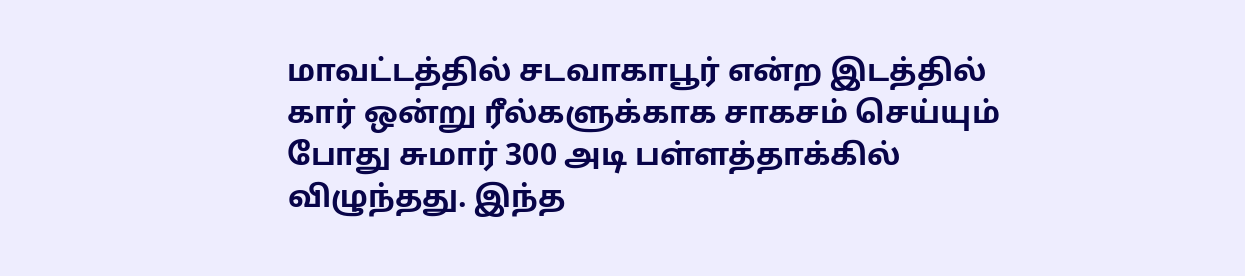மாவட்டத்தில் சடவாகாபூர் என்ற இடத்தில் கார் ஒன்று ரீல்களுக்காக சாகசம் செய்யும் போது சுமார் 300 அடி பள்ளத்தாக்கில் விழுந்தது. இந்த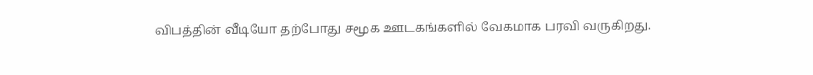விபத்தின் வீடியோ தற்போது சமூக ஊடகங்களில் வேகமாக பரவி வருகிறது.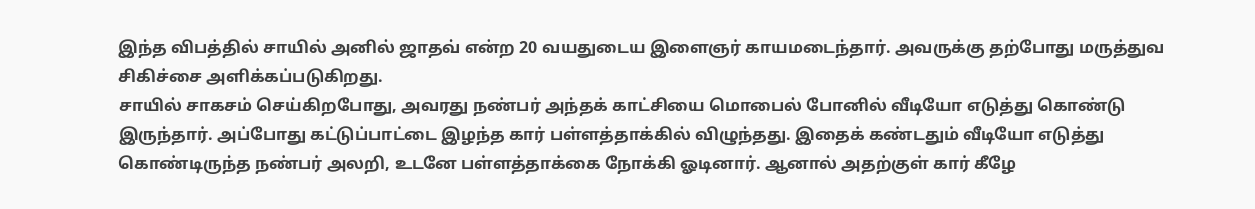இந்த விபத்தில் சாயில் அனில் ஜாதவ் என்ற 20 வயதுடைய இளைஞர் காயமடைந்தார். அவருக்கு தற்போது மருத்துவ சிகிச்சை அளிக்கப்படுகிறது.
சாயில் சாகசம் செய்கிறபோது, அவரது நண்பர் அந்தக் காட்சியை மொபைல் போனில் வீடியோ எடுத்து கொண்டு இருந்தார். அப்போது கட்டுப்பாட்டை இழந்த கார் பள்ளத்தாக்கில் விழுந்தது. இதைக் கண்டதும் வீடியோ எடுத்து கொண்டிருந்த நண்பர் அலறி, உடனே பள்ளத்தாக்கை நோக்கி ஓடினார். ஆனால் அதற்குள் கார் கீழே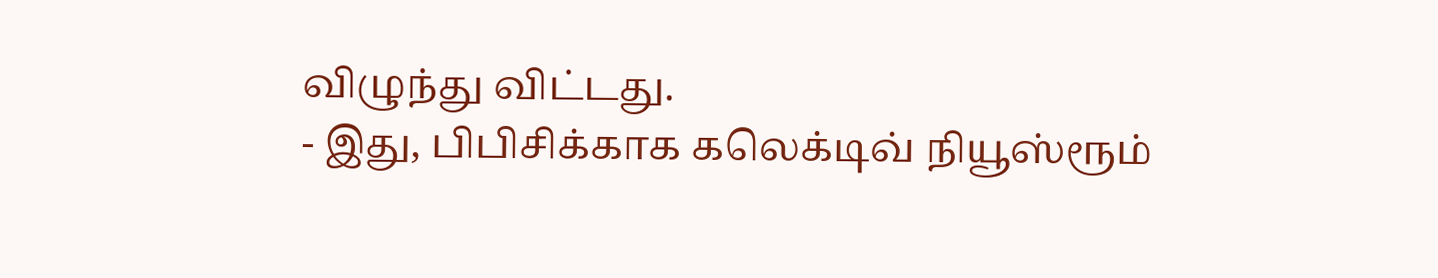விழுந்து விட்டது.
- இது, பிபிசிக்காக கலெக்டிவ் நியூஸ்ரூம்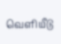வெளியீடு